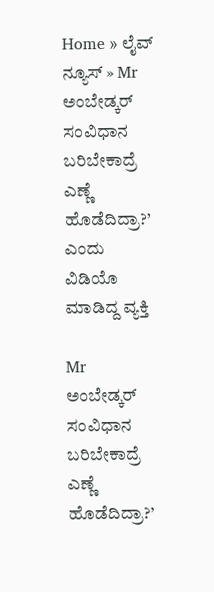Home » ಲೈವ್ ನ್ಯೂಸ್ » Mr ಅಂಬೇಡ್ಕರ್ ಸಂವಿಧಾನ ಬರಿಬೇಕಾದ್ರೆ ಎಣ್ಣೆ ಹೊಡೆದಿದ್ರಾ?’ ಎಂದು ವಿಡಿಯೊ ಮಾಡಿದ್ದ ವ್ಯಕ್ತಿ

Mr ಅಂಬೇಡ್ಕರ್ ಸಂವಿಧಾನ ಬರಿಬೇಕಾದ್ರೆ ಎಣ್ಣೆ ಹೊಡೆದಿದ್ರಾ?’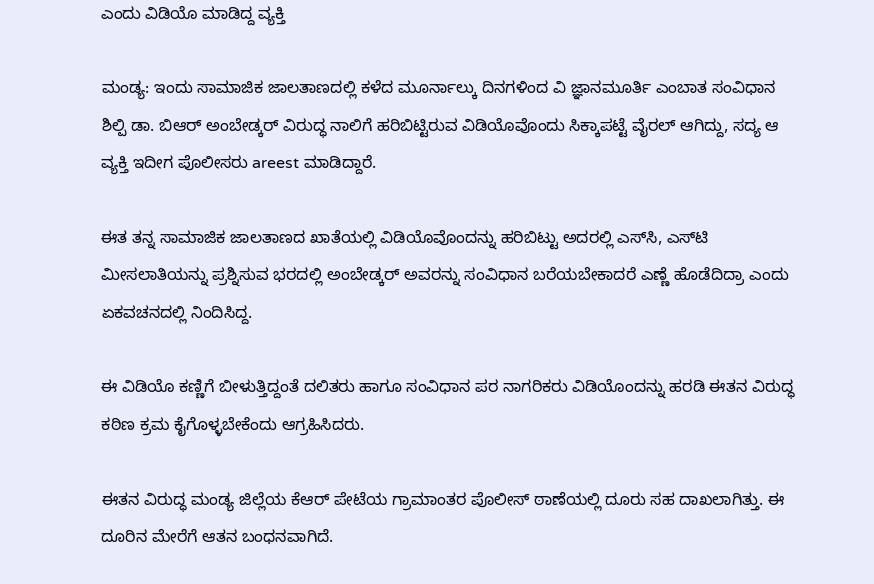ಎಂದು ವಿಡಿಯೊ ಮಾಡಿದ್ದ ವ್ಯಕ್ತಿ

ಮಂಡ್ಯ: ಇಂದು ಸಾಮಾಜಿಕ ಜಾಲತಾಣದಲ್ಲಿ ಕಳೆದ ಮೂರ್ನಾಲ್ಕು ದಿನಗಳಿಂದ ವಿ ಜ್ಞಾನಮೂರ್ತಿ ಎಂಬಾತ ಸಂವಿಧಾನ ಶಿಲ್ಪಿ ಡಾ. ಬಿಆರ್ ಅಂಬೇಡ್ಕರ್ ವಿರುದ್ಧ ನಾಲಿಗೆ ಹರಿಬಿಟ್ಟಿರುವ ವಿಡಿಯೊವೊಂದು ಸಿಕ್ಕಾಪಟ್ಟೆ ವೈರಲ್ ಆಗಿದ್ದು, ಸದ್ಯ ಆ ವ್ಯಕ್ತಿ ಇದೀಗ ಪೊಲೀಸರು areest ಮಾಡಿದ್ದಾರೆ.

ಈತ ತನ್ನ ಸಾಮಾಜಿಕ ಜಾಲತಾಣದ ಖಾತೆಯಲ್ಲಿ ವಿಡಿಯೊವೊಂದನ್ನು ಹರಿಬಿಟ್ಟು ಅದರಲ್ಲಿ ಎಸ್‌ಸಿ, ಎಸ್‌ಟಿ ಮೀಸಲಾತಿಯನ್ನು ಪ್ರಶ್ನಿಸುವ ಭರದಲ್ಲಿ ಅಂಬೇಡ್ಕರ್ ಅವರನ್ನು ಸಂವಿಧಾನ ಬರೆಯಬೇಕಾದರೆ ಎಣ್ಣೆ ಹೊಡೆದಿದ್ರಾ ಎಂದು ಏಕವಚನದಲ್ಲಿ ನಿಂದಿಸಿದ್ದ.

ಈ ವಿಡಿಯೊ ಕಣ್ಣಿಗೆ ಬೀಳುತ್ತಿದ್ದಂತೆ ದಲಿತರು ಹಾಗೂ ಸಂವಿಧಾನ ಪರ ನಾಗರಿಕರು ವಿಡಿಯೊಂದನ್ನು ಹರಡಿ ಈತನ ವಿರುದ್ಧ ಕಠಿಣ ಕ್ರಮ ಕೈಗೊಳ್ಳಬೇಕೆಂದು ಆಗ್ರಹಿಸಿದರು.

ಈತನ ವಿರುದ್ಧ ಮಂಡ್ಯ ಜಿಲ್ಲೆಯ ಕೆಆರ್ ಪೇಟೆಯ ಗ್ರಾಮಾಂತರ ಪೊಲೀಸ್ ಠಾಣೆಯಲ್ಲಿ ದೂರು ಸಹ ದಾಖಲಾಗಿತ್ತು. ಈ ದೂರಿನ ಮೇರೆಗೆ ಆತನ ಬಂಧನವಾಗಿದೆ.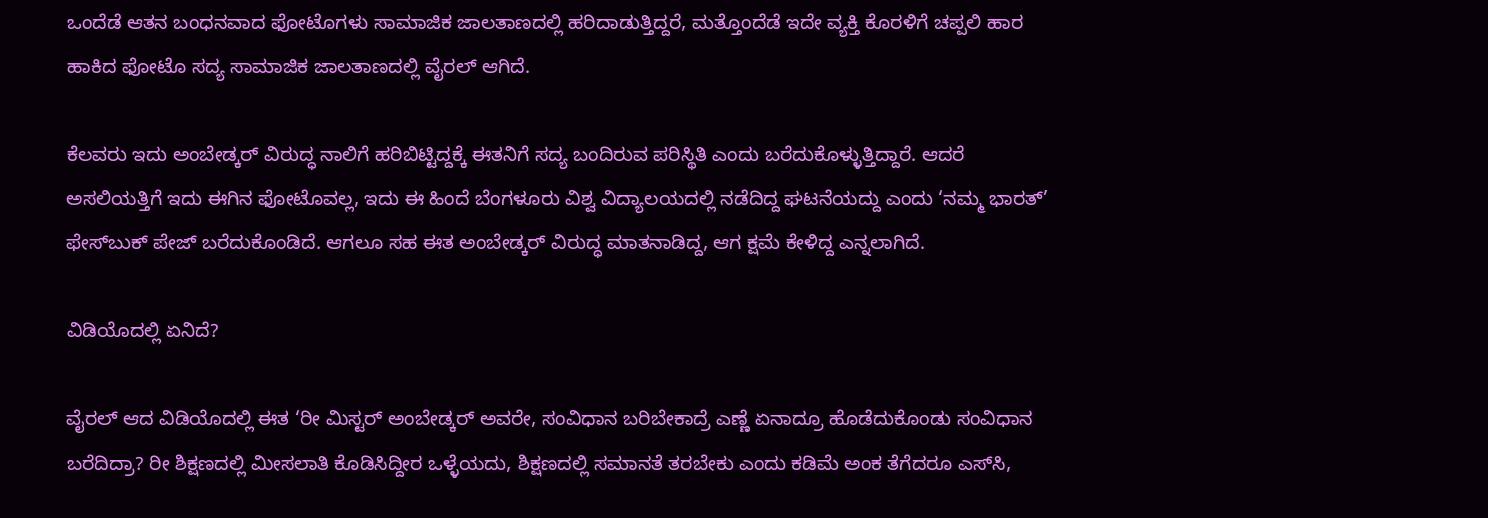ಒಂದೆಡೆ ಆತನ ಬಂಧನವಾದ ಫೋಟೊಗಳು ಸಾಮಾಜಿಕ ಜಾಲತಾಣದಲ್ಲಿ ಹರಿದಾಡುತ್ತಿದ್ದರೆ, ಮತ್ತೊಂದೆಡೆ ಇದೇ ವ್ಯಕ್ತಿ ಕೊರಳಿಗೆ ಚಪ್ಪಲಿ ಹಾರ ಹಾಕಿದ ಫೋಟೊ ಸದ್ಯ ಸಾಮಾಜಿಕ ಜಾಲತಾಣದಲ್ಲಿ ವೈರಲ್ ಆಗಿದೆ.

ಕೆಲವರು ಇದು ಅಂಬೇಡ್ಕರ್ ವಿರುದ್ಧ ನಾಲಿಗೆ ಹರಿಬಿಟ್ಟಿದ್ದಕ್ಕೆ ಈತನಿಗೆ ಸದ್ಯ ಬಂದಿರುವ ಪರಿಸ್ಥಿತಿ ಎಂದು ಬರೆದುಕೊಳ್ಳುತ್ತಿದ್ದಾರೆ. ಆದರೆ ಅಸಲಿಯತ್ತಿಗೆ ಇದು ಈಗಿನ ಫೋಟೊವಲ್ಲ, ಇದು ಈ ಹಿಂದೆ ಬೆಂಗಳೂರು ವಿಶ್ವ ವಿದ್ಯಾಲಯದಲ್ಲಿ ನಡೆದಿದ್ದ ಘಟನೆಯದ್ದು ಎಂದು ‘ನಮ್ಮ ಭಾರತ್’ ಫೇಸ್‌ಬುಕ್ ಪೇಜ್ ಬರೆದುಕೊಂಡಿದೆ. ಆಗಲೂ ಸಹ ಈತ ಅಂಬೇಡ್ಕರ್ ವಿರುದ್ಧ ಮಾತನಾಡಿದ್ದ, ಆಗ ಕ್ಷಮೆ ಕೇಳಿದ್ದ ಎನ್ನಲಾಗಿದೆ.

ವಿಡಿಯೊದಲ್ಲಿ ಏನಿದೆ?

ವೈರಲ್ ಆದ ವಿಡಿಯೊದಲ್ಲಿ ಈತ ‘ರೀ ಮಿಸ್ಟರ್ ಅಂಬೇಡ್ಕರ್ ಅವರೇ, ಸಂವಿಧಾನ ಬರಿಬೇಕಾದ್ರೆ ಎಣ್ಣೆ ಏನಾದ್ರೂ ಹೊಡೆದುಕೊಂಡು ಸಂವಿಧಾನ ಬರೆದಿದ್ರಾ? ರೀ ಶಿಕ್ಷಣದಲ್ಲಿ ಮೀಸಲಾತಿ ಕೊಡಿಸಿದ್ದೀರ ಒಳ್ಳೆಯದು, ಶಿಕ್ಷಣದಲ್ಲಿ ಸಮಾನತೆ ತರಬೇಕು ಎಂದು ಕಡಿಮೆ ಅಂಕ ತೆಗೆದರೂ ಎಸ್‌ಸಿ,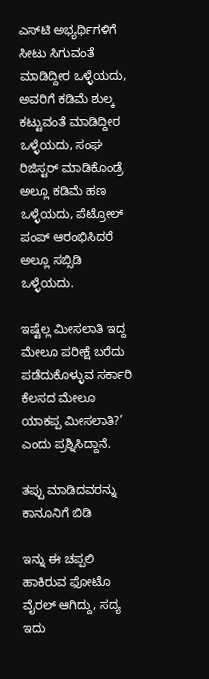ಎಸ್‌ಟಿ ಅಭ್ಯರ್ಥಿಗಳಿಗೆ ಸೀಟು ಸಿಗುವಂತೆ ಮಾಡಿದ್ದೀರ ಒಳ್ಳೆಯದು, ಅವರಿಗೆ ಕಡಿಮೆ ಶುಲ್ಕ ಕಟ್ಟುವಂತೆ ಮಾಡಿದ್ದೀರ ಒಳ್ಳೆಯದು, ಸಂಘ ರಿಜಿಸ್ಟರ್ ಮಾಡಿಕೊಂಡ್ರೆ ಅಲ್ಲೂ ಕಡಿಮೆ ಹಣ ಒಳ್ಳೆಯದು, ಪೆಟ್ರೋಲ್ ಪಂಪ್ ಆರಂಭಿಸಿದರೆ ಅಲ್ಲೂ ಸಬ್ಸಿಡಿ ಒಳ್ಳೆಯದು.

ಇಷ್ಟೆಲ್ಲ ಮೀಸಲಾತಿ ಇದ್ದ ಮೇಲೂ ಪರೀಕ್ಷೆ ಬರೆದು ಪಡೆದುಕೊಳ್ಳುವ ಸರ್ಕಾರಿ ಕೆಲಸದ ಮೇಲೂ ಯಾಕಪ್ಪ ಮೀಸಲಾತಿ?’ ಎಂದು ಪ್ರಶ್ನಿಸಿದ್ದಾನೆ.

ತಪ್ಪು ಮಾಡಿದವರನ್ನು ಕಾನೂನಿಗೆ ಬಿಡಿ

ಇನ್ನು ಈ ಚಪ್ಪಲಿ ಹಾಕಿರುವ ಫೋಟೊ ವೈರಲ್ ಆಗಿದ್ದು, ಸದ್ಯ ಇದು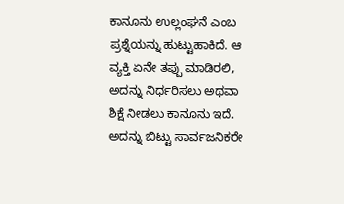ಕಾನೂನು ಉಲ್ಲಂಘನೆ ಎಂಬ ಪ್ರಶ್ನೆಯನ್ನು ಹುಟ್ಟುಹಾಕಿದೆ. ಆ ವ್ಯಕ್ತಿ ಏನೇ ತಪ್ಪು ಮಾಡಿರಲಿ, ಅದನ್ನು ನಿರ್ಧರಿಸಲು ಅಥವಾ ಶಿಕ್ಷೆ ನೀಡಲು ಕಾನೂನು ಇದೆ. ಅದನ್ನು ಬಿಟ್ಟು ಸಾರ್ವಜನಿಕರೇ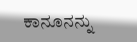ಕಾನೂನನ್ನು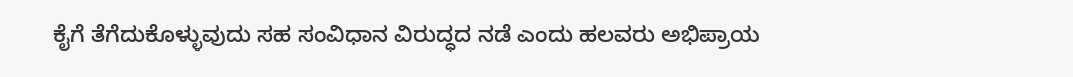ಕೈಗೆ ತೆಗೆದುಕೊಳ್ಳುವುದು ಸಹ ಸಂವಿಧಾನ ವಿರುದ್ಧದ ನಡೆ ಎಂದು ಹಲವರು ಅಭಿಪ್ರಾಯ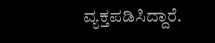ವ್ಯಕ್ತಪಡಿಸಿದ್ದಾರೆ.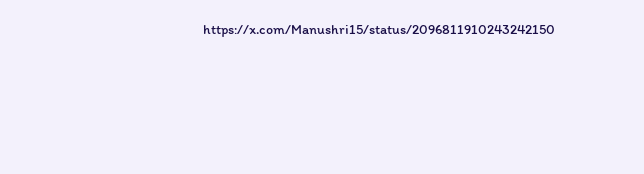https://x.com/Manushri15/status/2096811910243242150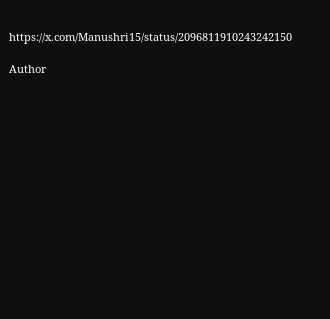https://x.com/Manushri15/status/2096811910243242150

Author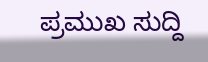ಪ್ರಮುಖ ಸುದ್ದಿ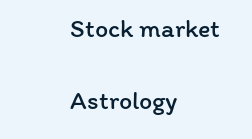Stock market

Astrology